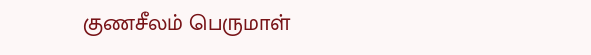குணசீலம் பெருமாள்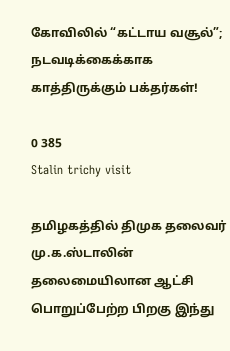கோவிலில் “கட்டாய வசூல்”; நடவடிக்கைக்காக காத்திருக்கும் பக்தர்கள்!

0 385
Stalin trichy visit

தமிழகத்தில் திமுக தலைவர் மு.க.ஸ்டாலின் தலைமையிலான ஆட்சி பொறுப்பேற்ற பிறகு இந்து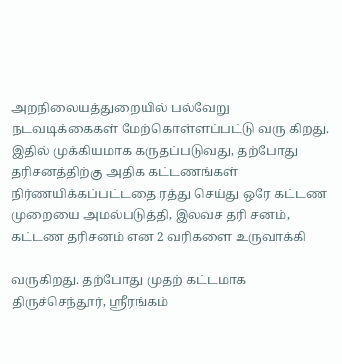அறநிலையத்துறையில் பல்வேறு நடவடிக்கைகள் மேற்கொள்ளப்பட்டு வரு கிறது. இதில் முக்கியமாக கருதப்படுவது, தற்போது தரிசனத்திற்கு அதிக கட்டணங்கள் நிர்ணயிக்கப்பட்டதை ரத்து செய்து ஒரே கட்டண முறையை அமல்படுத்தி, இலவச தரி சனம், கட்டண தரிசனம் என 2 வரிகளை உருவாக்கி

வருகிறது. தற்போது முதற் கட்டமாக திருச்செந்தூர், ஸ்ரீரங்கம்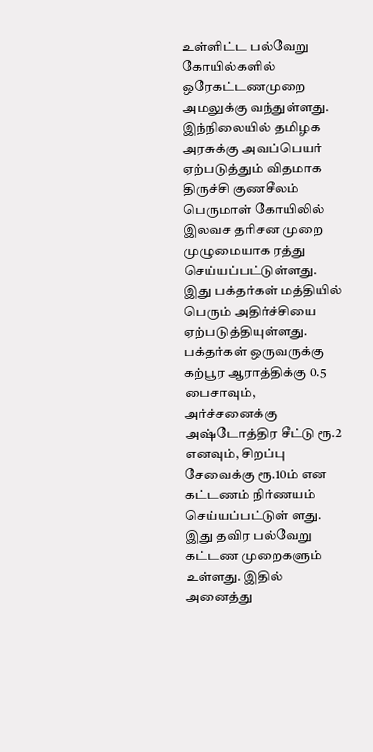உள்ளிட்ட பல்வேறு கோயில்களில் ஒரேகட்டணமுறை அமலுக்கு வந்துள்ளது. இந்நிலையில் தமிழக அரசுக்கு அவப்பெயர் ஏற்படுத்தும் விதமாக திருச்சி குணசீலம் பெருமாள் கோயிலில் இலவச தரிசன முறை முழுமையாக ரத்து செய்யப்பட்டுள்ளது. இது பக்தர்கள் மத்தியில் பெரும் அதிர்ச்சியை ஏற்படுத்தியுள்ளது. பக்தர்கள் ஒருவருக்கு கற்பூர ஆராத்திக்கு 0.5 பைசாவும், அர்ச்சனைக்கு அஷ்டோத்திர சீட்டு ரூ.2 எனவும், சிறப்பு சேவைக்கு ரூ.10ம் என கட்டணம் நிர்ணயம் செய்யப்பட்டுள் ளது. இது தவிர பல்வேறு கட்டண முறைகளும் உள்ளது. இதில் அனைத்து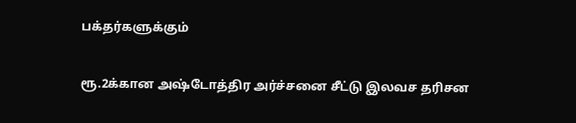பக்தர்களுக்கும்

ரூ.2க்கான அஷ்டோத்திர அர்ச்சனை சீட்டு இலவச தரிசன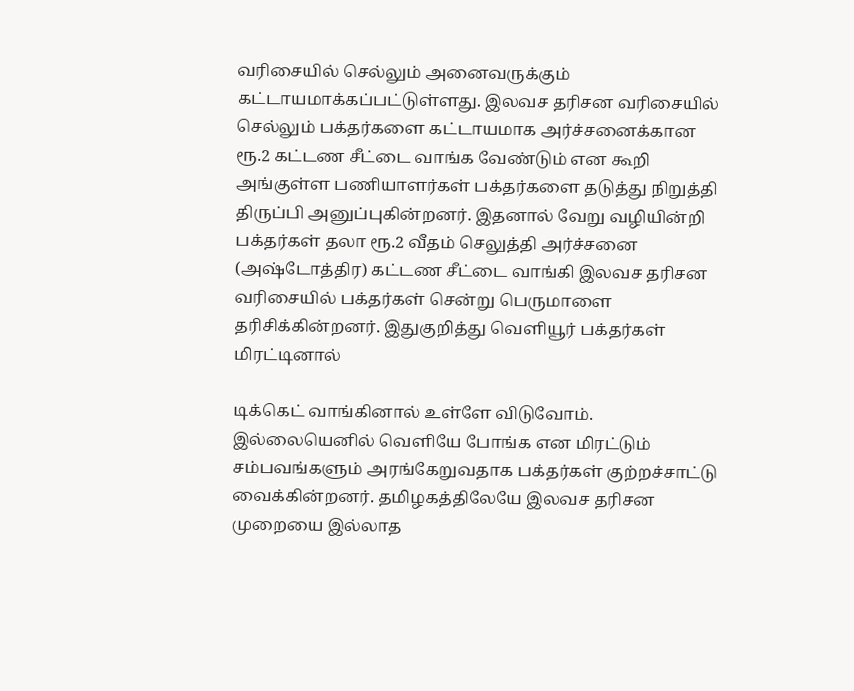வரிசையில் செல்லும் அனைவருக்கும் கட்டாயமாக்கப்பட்டுள்ளது. இலவச தரிசன வரிசையில் செல்லும் பக்தர்களை கட்டாயமாக அர்ச்சனைக்கான ரூ.2 கட்டண சீட்டை வாங்க வேண்டும் என கூறி அங்குள்ள பணியாளர்கள் பக்தர்களை தடுத்து நிறுத்தி திருப்பி அனுப்புகின்றனர். இதனால் வேறு வழியின்றி பக்தர்கள் தலா ரூ.2 வீதம் செலுத்தி அர்ச்சனை (அஷ்டோத்திர) கட்டண சீட்டை வாங்கி இலவச தரிசன வரிசையில் பக்தர்கள் சென்று பெருமாளை தரிசிக்கின்றனர். இதுகுறித்து வெளியூர் பக்தர்கள் மிரட்டினால்

டிக்கெட் வாங்கினால் உள்ளே விடுவோம். இல்லையெனில் வெளியே போங்க என மிரட்டும் சம்பவங்களும் அரங்கேறுவதாக பக்தர்கள் குற்றச்சாட்டு வைக்கின்றனர். தமிழகத்திலேயே இலவச தரிசன முறையை இல்லாத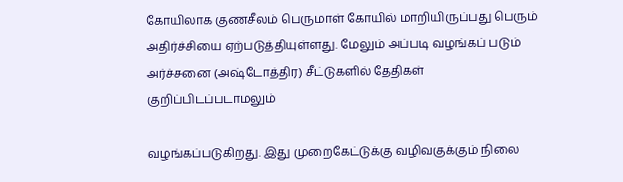கோயிலாக குணசீலம் பெருமாள் கோயில் மாறியிருப்பது பெரும் அதிர்ச்சியை ஏற்படுத்தியுள்ளது. மேலும் அப்படி வழங்கப் படும் அர்ச்சனை (அஷ்டோத்திர) சீட்டுகளில் தேதிகள் குறிப்பிடப்படாமலும்

வழங்கப்படுகிறது. இது முறைகேட்டுக்கு வழிவகுக்கும் நிலை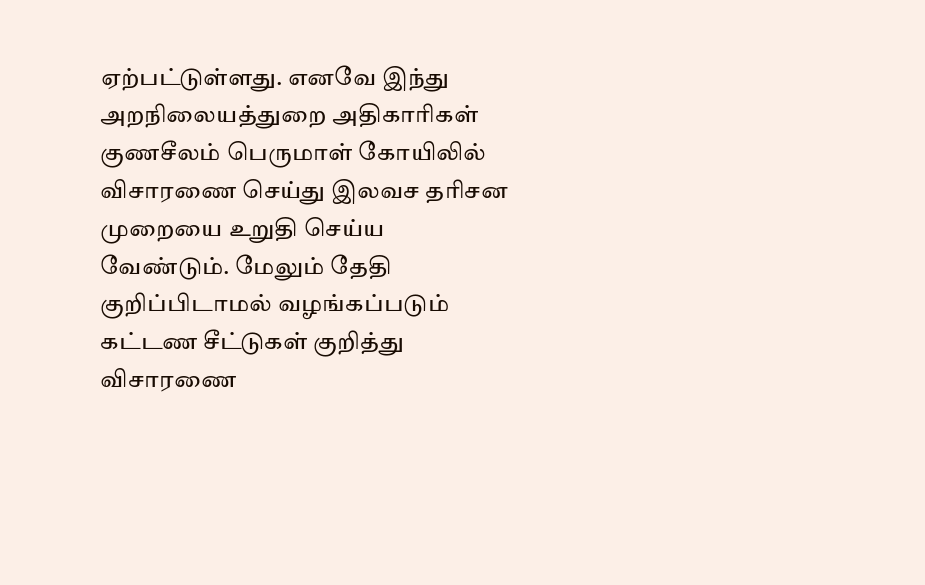ஏற்பட்டுள்ளது. எனவே இந்து அறநிலையத்துறை அதிகாரிகள் குணசீலம் பெருமாள் கோயிலில் விசாரணை செய்து இலவச தரிசன முறையை உறுதி செய்ய வேண்டும். மேலும் தேதி குறிப்பிடாமல் வழங்கப்படும் கட்டண சீட்டுகள் குறித்து விசாரணை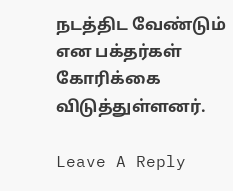நடத்திட வேண்டும் என பக்தர்கள் கோரிக்கை விடுத்துள்ளனர்.

Leave A Reply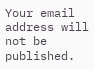Your email address will not be published.